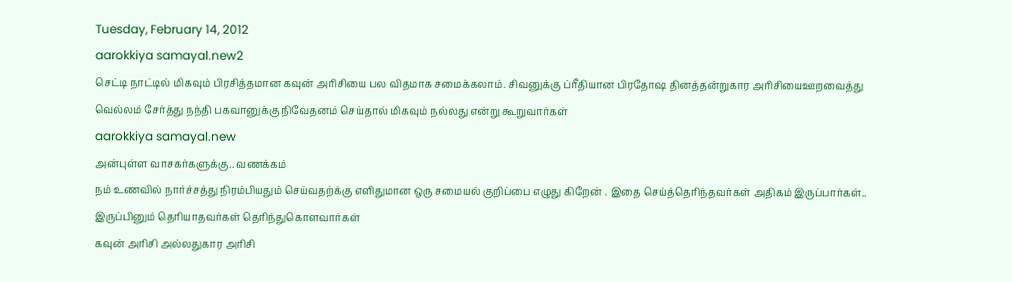Tuesday, February 14, 2012
aarokkiya samayal.new2
செட்டி நாட்டில் மிகவும் பிரசித்தமான கவுன் அரிசியை பல விதமாக சமைக்கலாம். சிவனுக்கு ப்ரீதியான பிரதோஷ தினத்தன்றுகார அரிசியைஊறவைத்து வெல்லம் சேர்த்து நந்தி பகவானுக்கு நிவேதனம் செய்தால் மிகவும் நல்லது என்று கூறுவார்கள்
aarokkiya samayal.new
அன்புள்ள வாசகர்களுக்கு.. வணக்கம்
நம் உணவில் நார்ச்சத்து நிரம்பியதும் செய்வதற்க்கு எளிதுமான ஒரு சமையல் குறிப்பை எழுது கிறேன் . இதை செய்த்தெரிந்தவர்கள் அதிகம் இருப்பார்கள்.. இருப்பினும் தெரியாதவர்கள் தெரிந்துகொளவார்கள்
கவுன் அரிசி அல்லதுகார அரிசி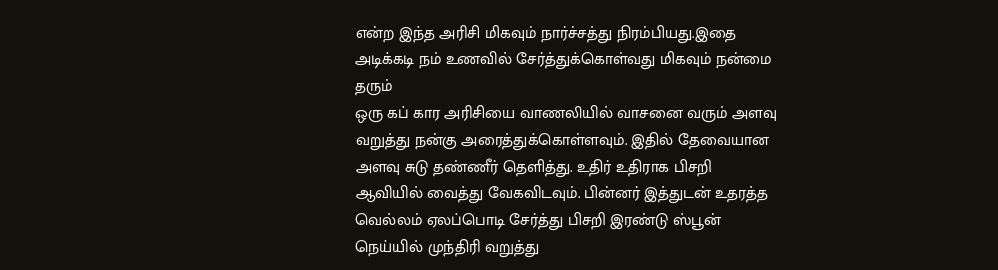என்ற இந்த அரிசி மிகவும் நார்ச்சத்து நிரம்பியது.இதை அடிக்கடி நம் உணவில் சேர்த்துக்கொள்வது மிகவும் நன்மை தரும்
ஒரு கப் கார அரிசியை வாணலியில் வாசனை வரும் அளவு வறுத்து நன்கு அரைத்துக்கொள்ளவும். இதில் தேவையான அளவு சுடு தண்ணீர் தெளித்து. உதிர் உதிராக பிசறி ஆவியில் வைத்து வேகவிடவும். பின்னர் இத்துடன் உதரத்த வெல்லம் ஏலப்பொடி சேர்த்து பிசறி இரண்டு ஸ்பூன் நெய்யில் முந்திரி வறுத்து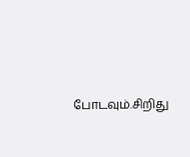போடவும்.சிறிது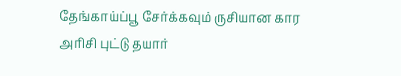தேங்காய்ப்பூ சேர்க்கவும் ருசியான கார அரிசி புட்டு தயார்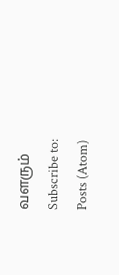வளரும்
Subscribe to:
Posts (Atom)